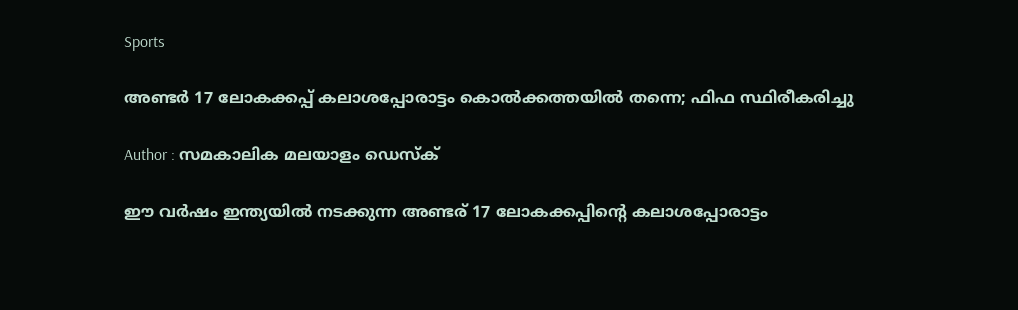Sports

അണ്ടര്‍ 17 ലോകക്കപ്പ് കലാശപ്പോരാട്ടം കൊല്‍ക്കത്തയില്‍ തന്നെ; ഫിഫ സ്ഥിരീകരിച്ചു

Author : സമകാലിക മലയാളം ഡെസ്ക്

ഈ വര്‍ഷം ഇന്ത്യയില്‍ നടക്കുന്ന അണ്ടര് 17 ലോകക്കപ്പിന്റെ കലാശപ്പോരാട്ടം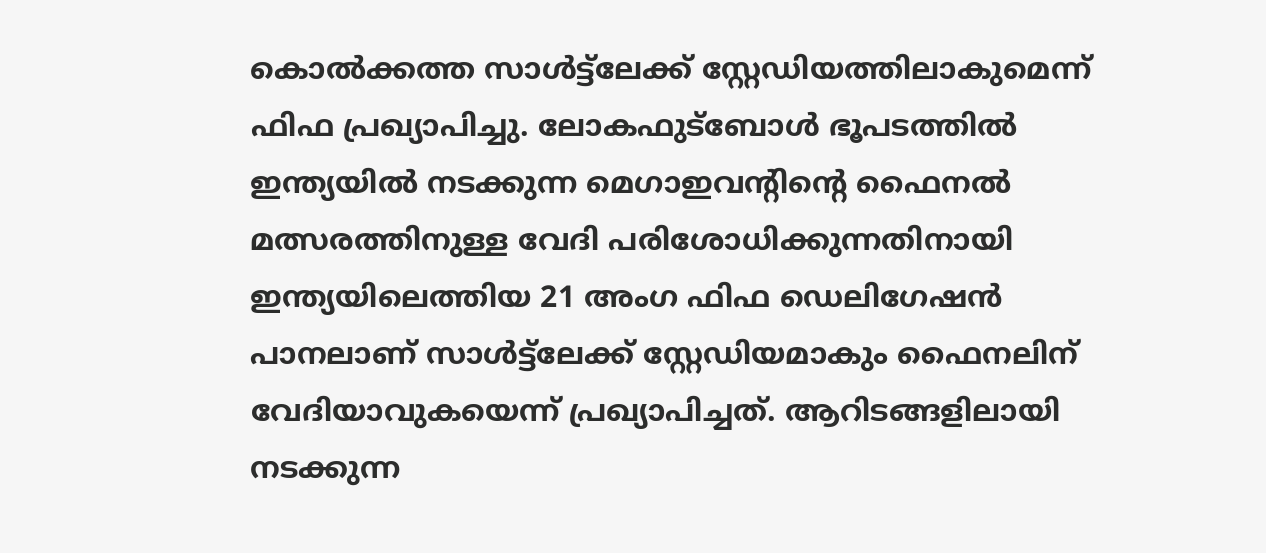കൊല്‍ക്കത്ത സാള്‍ട്ട്‌ലേക്ക് സ്റ്റേഡിയത്തിലാകുമെന്ന് ഫിഫ പ്രഖ്യാപിച്ചു. ലോകഫുട്‌ബോള്‍ ഭൂപടത്തില്‍ ഇന്ത്യയില്‍ നടക്കുന്ന മെഗാഇവന്റിന്റെ ഫൈനല്‍ മത്സരത്തിനുള്ള വേദി പരിശോധിക്കുന്നതിനായി ഇന്ത്യയിലെത്തിയ 21 അംഗ ഫിഫ ഡെലിഗേഷന്‍ പാനലാണ് സാള്‍ട്ട്‌ലേക്ക് സ്റ്റേഡിയമാകും ഫൈനലിന് വേദിയാവുകയെന്ന് പ്രഖ്യാപിച്ചത്. ആറിടങ്ങളിലായി നടക്കുന്ന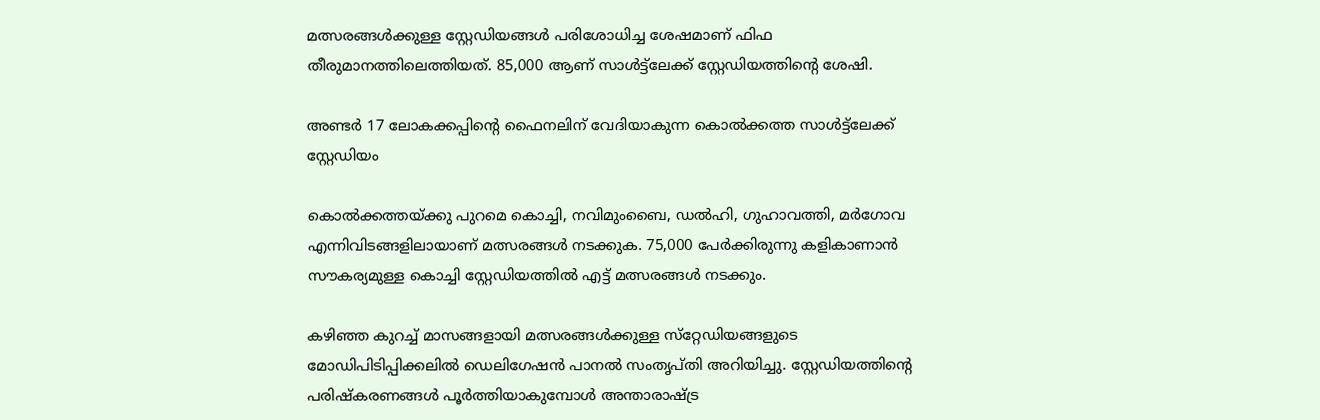മത്സരങ്ങള്‍ക്കുള്ള സ്റ്റേഡിയങ്ങള്‍ പരിശോധിച്ച ശേഷമാണ് ഫിഫ തീരുമാനത്തിലെത്തിയത്. 85,000 ആണ് സാള്‍ട്ട്‌ലേക്ക് സ്റ്റേഡിയത്തിന്റെ ശേഷി.

അണ്ടര്‍ 17 ലോകക്കപ്പിന്റെ ഫൈനലിന് വേദിയാകുന്ന കൊല്‍ക്കത്ത സാള്‍ട്ട്‌ലേക്ക് സ്റ്റേഡിയം

കൊല്‍ക്കത്തയ്ക്കു പുറമെ കൊച്ചി, നവിമുംബൈ, ഡല്‍ഹി, ഗുഹാവത്തി, മര്‍ഗോവ എന്നിവിടങ്ങളിലായാണ് മത്സരങ്ങള്‍ നടക്കുക. 75,000 പേര്‍ക്കിരുന്നു കളികാണാന്‍ സൗകര്യമുള്ള കൊച്ചി സ്റ്റേഡിയത്തില്‍ എട്ട് മത്സരങ്ങള്‍ നടക്കും.

കഴിഞ്ഞ കുറച്ച് മാസങ്ങളായി മത്സരങ്ങള്‍ക്കുള്ള സ്‌റ്റേഡിയങ്ങളുടെ മോഡിപിടിപ്പിക്കലില്‍ ഡെലിഗേഷന്‍ പാനല്‍ സംതൃപ്തി അറിയിച്ചു. സ്റ്റേഡിയത്തിന്റെ പരിഷ്‌കരണങ്ങള്‍ പൂര്‍ത്തിയാകുമ്പോള്‍ അന്താരാഷ്ട്ര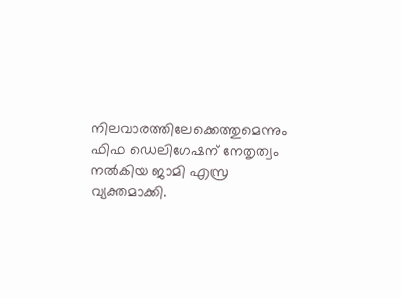നിലവാരത്തിലേക്കെത്തുമെന്നും ഫിഫ ഡെലിഗേഷന് നേതൃത്വം നല്‍കിയ ജാമി എസ്ര വ്യക്തമാക്കി.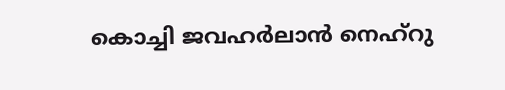കൊച്ചി ജവഹര്‍ലാന്‍ നെഹ്‌റു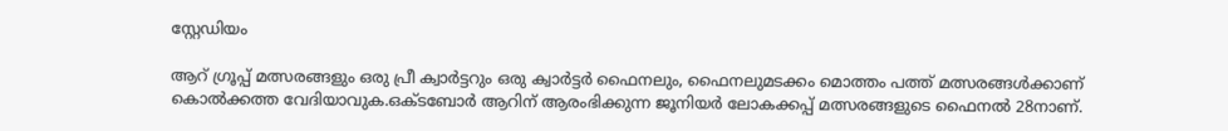സ്റ്റേഡിയം

ആറ് ഗ്രൂപ്പ് മത്സരങ്ങളും ഒരു പ്രീ ക്വാര്‍ട്ടറും ഒരു ക്വാര്‍ട്ടര്‍ ഫൈനലും, ഫൈനലുമടക്കം മൊത്തം പത്ത് മത്സരങ്ങള്‍ക്കാണ് കൊല്‍ക്കത്ത വേദിയാവുക.ഒക്ടബോര്‍ ആറിന് ആരംഭിക്കുന്ന ജൂനിയര്‍ ലോകക്കപ്പ് മത്സരങ്ങളുടെ ഫൈനല്‍ 28നാണ്.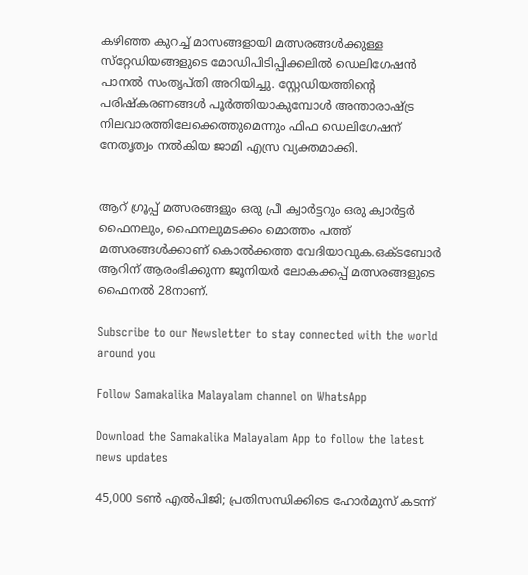കഴിഞ്ഞ കുറച്ച് മാസങ്ങളായി മത്സരങ്ങള്‍ക്കുള്ള സ്‌റ്റേഡിയങ്ങളുടെ മോഡിപിടിപ്പിക്കലില്‍ ഡെലിഗേഷന്‍ പാനല്‍ സംതൃപ്തി അറിയിച്ചു. സ്റ്റേഡിയത്തിന്റെ പരിഷ്‌കരണങ്ങള്‍ പൂര്‍ത്തിയാകുമ്പോള്‍ അന്താരാഷ്ട്ര നിലവാരത്തിലേക്കെത്തുമെന്നും ഫിഫ ഡെലിഗേഷന് നേതൃത്വം നല്‍കിയ ജാമി എസ്ര വ്യക്തമാക്കി.


ആറ് ഗ്രൂപ്പ് മത്സരങ്ങളും ഒരു പ്രീ ക്വാര്‍ട്ടറും ഒരു ക്വാര്‍ട്ടര്‍ ഫൈനലും, ഫൈനലുമടക്കം മൊത്തം പത്ത് മത്സരങ്ങള്‍ക്കാണ് കൊല്‍ക്കത്ത വേദിയാവുക.ഒക്ടബോര്‍ ആറിന് ആരംഭിക്കുന്ന ജൂനിയര്‍ ലോകക്കപ്പ് മത്സരങ്ങളുടെ ഫൈനല്‍ 28നാണ്.

Subscribe to our Newsletter to stay connected with the world around you

Follow Samakalika Malayalam channel on WhatsApp

Download the Samakalika Malayalam App to follow the latest news updates

45,000 ടൺ എൽപിജി; പ്രതിസന്ധിക്കിടെ ഹോർമുസ് കടന്ന്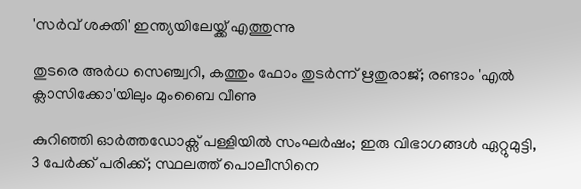'സർവ് ശക്തി' ഇന്ത്യയിലേയ്ക്ക് എത്തുന്നു

തുടരെ അര്‍ധ സെഞ്ച്വറി, കത്തും ഫോം തുടര്‍ന്ന് ഋതുരാജ്; രണ്ടാം 'എല്‍ ക്ലാസിക്കോ'യിലും മുംബൈ വീണു

കുറിഞ്ഞി ഓർത്തഡോക്സ് പള്ളിയിൽ സംഘർഷം; ഇരു വിഭാഗങ്ങൾ ഏറ്റുമുട്ടി, 3 പേർക്ക് പരിക്ക്; സ്ഥലത്ത് പൊലീസിനെ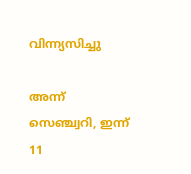വിന്ന്യസിച്ചു

അന്ന് സെഞ്ച്വറി, ഇന്ന് 11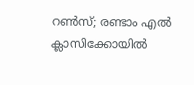റണ്‍സ്; രണ്ടാം എല്‍ ക്ലാസിക്കോയില്‍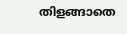തിളങ്ങാതെ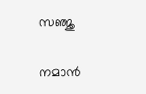സഞ്ജു

നമാന്‍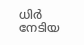ധിര്‍ നേടിയ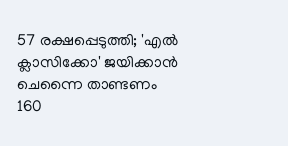57 രക്ഷപ്പെടുത്തി; 'എല്‍ ക്ലാസിക്കോ' ജയിക്കാന്‍ ചെന്നൈ താണ്ടണം 160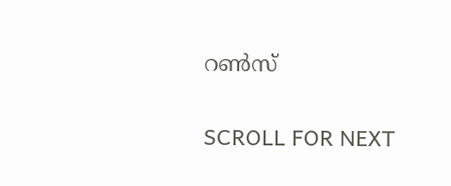റണ്‍സ്

SCROLL FOR NEXT